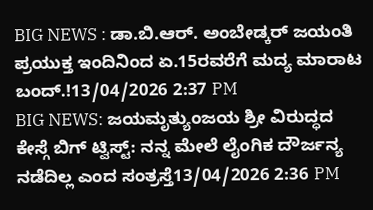BIG NEWS : ಡಾ.ಬಿ.ಆರ್. ಅಂಬೇಡ್ಕರ್ ಜಯಂತಿ ಪ್ರಯುಕ್ತ ಇಂದಿನಿಂದ ಏ.15ರವರೆಗೆ ಮದ್ಯ ಮಾರಾಟ ಬಂದ್.!13/04/2026 2:37 PM
BIG NEWS: ಜಯಮೃತ್ಯುಂಜಯ ಶ್ರೀ ವಿರುದ್ಧದ ಕೇಸ್ಗೆ ಬಿಗ್ ಟ್ವಿಸ್ಟ್: ನನ್ನ ಮೇಲೆ ಲೈಂಗಿಕ ದೌರ್ಜನ್ಯ ನಡೆದಿಲ್ಲ ಎಂದ ಸಂತ್ರಸ್ತೆ13/04/2026 2:36 PM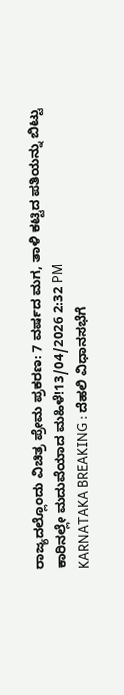ರಾಜ್ಯದಲ್ಲೊಂದು ವಿಚಿತ್ರ ಪ್ರೇಮ ಪ್ರಕರಣ: 7 ವರ್ಷದ ಮಗ, ತಾಳಿ ಕಟ್ಟಿದ ಪತಿಯನ್ನು ಬಿಟ್ಟು ಕಾರಿನಲ್ಲೇ ಮದುವೆಯಾದ ಮಹಿಳೆ!13/04/2026 2:32 PM
KARNATAKA BREAKING : ದೆಹಲಿ ವಿಧಾನಸಭೆಗೆ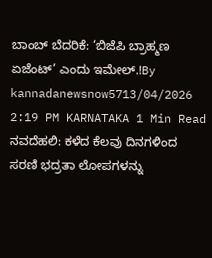ಬಾಂಬ್ ಬೆದರಿಕೆ: ‘ಬಿಜೆಪಿ ಬ್ರಾಹ್ಮಣ ಏಜೆಂಟ್’ ಎಂದು ಇಮೇಲ್.!By kannadanewsnow5713/04/2026 2:19 PM KARNATAKA 1 Min Read ನವದೆಹಲಿ: ಕಳೆದ ಕೆಲವು ದಿನಗಳಿಂದ ಸರಣಿ ಭದ್ರತಾ ಲೋಪಗಳನ್ನು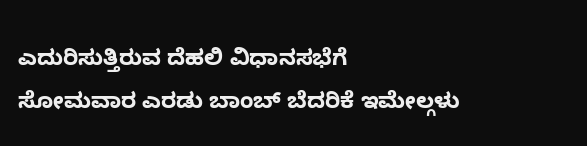ಎದುರಿಸುತ್ತಿರುವ ದೆಹಲಿ ವಿಧಾನಸಭೆಗೆ ಸೋಮವಾರ ಎರಡು ಬಾಂಬ್ ಬೆದರಿಕೆ ಇಮೇಲ್ಗಳು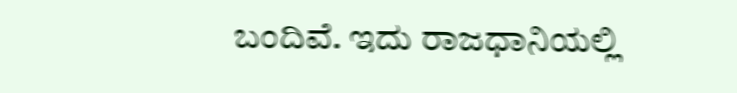ಬಂದಿವೆ. ಇದು ರಾಜಧಾನಿಯಲ್ಲಿ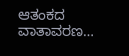ಆತಂಕದ ವಾತಾವರಣ…